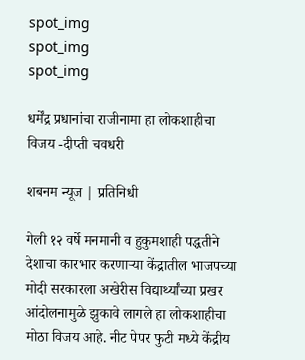spot_img
spot_img
spot_img

धर्मेंद्र प्रधानांचा राजीनामा हा लोकशाहीचा विजय -दीप्ती चवधरी

शबनम न्यूज | प्रतिनिधी

गेली १२ वर्षे मनमानी व हुकुमशाही पद्धतीने देशाचा कारभार करणाऱ्या केंद्रातील भाजपच्या मोदी सरकारला अखेरीस विद्यार्थ्यांच्या प्रखर आंदोलनामुळे झुकावे लागले हा लोकशाहीचा मोठा विजय आहे. नीट पेपर फुटी मध्ये केंद्रीय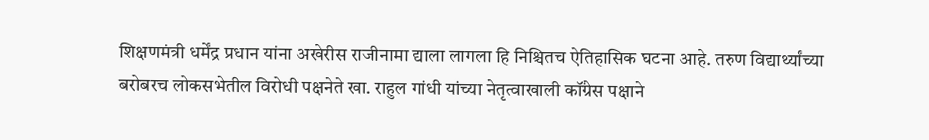शिक्षणमंत्री धर्मेंद्र प्रधान यांना अखेरीस राजीनामा द्याला लागला हि निश्चितच ऐतिहासिक घटना आहे. तरुण विद्यार्थ्यांच्या बरोबरच लोकसभेतील विरोधी पक्षनेते खा. राहुल गांधी यांच्या नेतृत्वाखाली कॉंग्रेस पक्षाने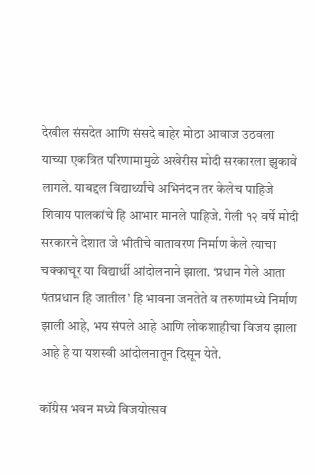देखील संसदेत आणि संसदे बाहेर मोठा आवाज उठवला याच्या एकत्रित परिणामामुळे अखेरीस मोदी सरकारला झुकावे लागले. याबद्दल विद्यार्थ्यांचे अभिनंदन तर केलेच पाहिजे शिवाय पालकांचे हि आभार मानले पाहिजे. गेली १२ वर्षे मोदी सरकारने देशात जे भीतीचे वातावरण निर्माण केले त्याचा चक्काचूर या विद्यार्थी आंदोलनाने झाला. ‘प्रधान गेले आता पंतप्रधान हि जातील’ हि भावना जनतेते व तरुणांमध्ये निर्माण झाली आहे, भय संपले आहे आणि लोकशाहीचा विजय झाला आहे हे या यशस्वी आंदोलनातून दिसून येते.

कॉंग्रेस भवन मध्ये विजयोत्सव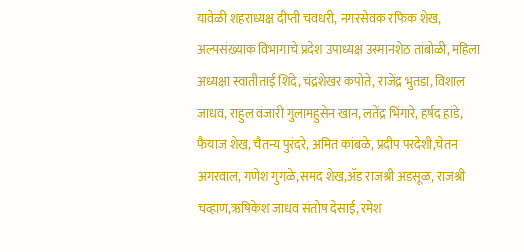यावेळी शहराध्यक्ष दीप्ती चवधरी, नगरसेवक रफिक शेख, अल्पसंख्याक विभागाचे प्रदेश उपाध्यक्ष उस्मानशेठ तांबोळी, महिला अध्यक्षा स्वातीताई शिंदे, चंद्रशेखर कपोते, राजेंद्र भुतडा, विशाल जाधव, राहुल वंजारी गुलामहुसेन खान, लतेंद्र भिंगारे, हर्षद हांडे, फैयाज शेख, चैतन्य पुरंदरे, अमित कांबळे, प्रदीप परदेशी,चेतन अगरवाल, गणेश गुगळे,समद शेख,ॲड राजश्री अडसूळ, राजश्री चव्हाण,ऋषिकेश जाधव संतोष देसाई, रमेश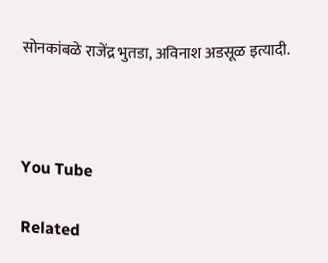सोनकांबळे राजेंद्र भुतडा, अविनाश अडसूळ इत्यादी.



You Tube

Related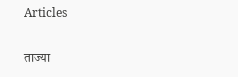Articles

ताज्या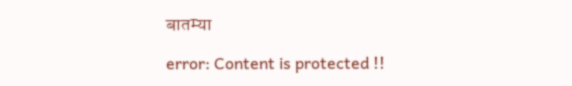बातम्या

error: Content is protected !!